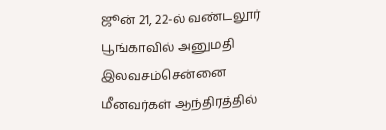ஜூன் 21, 22-ல் வண்டலூர் பூங்காவில் அனுமதி இலவசம்சென்னை மீனவர்கள் ஆந்திரத்தில்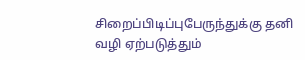சிறைப்பிடிப்புபேருந்துக்கு தனி வழி ஏற்படுத்தும்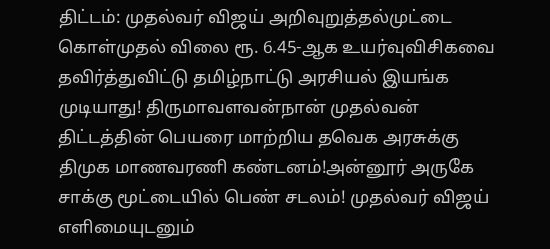திட்டம்: முதல்வர் விஜய் அறிவுறுத்தல்முட்டை கொள்முதல் விலை ரூ. 6.45-ஆக உயர்வுவிசிகவை தவிர்த்துவிட்டு தமிழ்நாட்டு அரசியல் இயங்க முடியாது! திருமாவளவன்நான் முதல்வன் திட்டத்தின் பெயரை மாற்றிய தவெக அரசுக்கு திமுக மாணவரணி கண்டனம்!அன்னூர் அருகே சாக்கு மூட்டையில் பெண் சடலம்! முதல்வர் விஜய் எளிமையுடனும்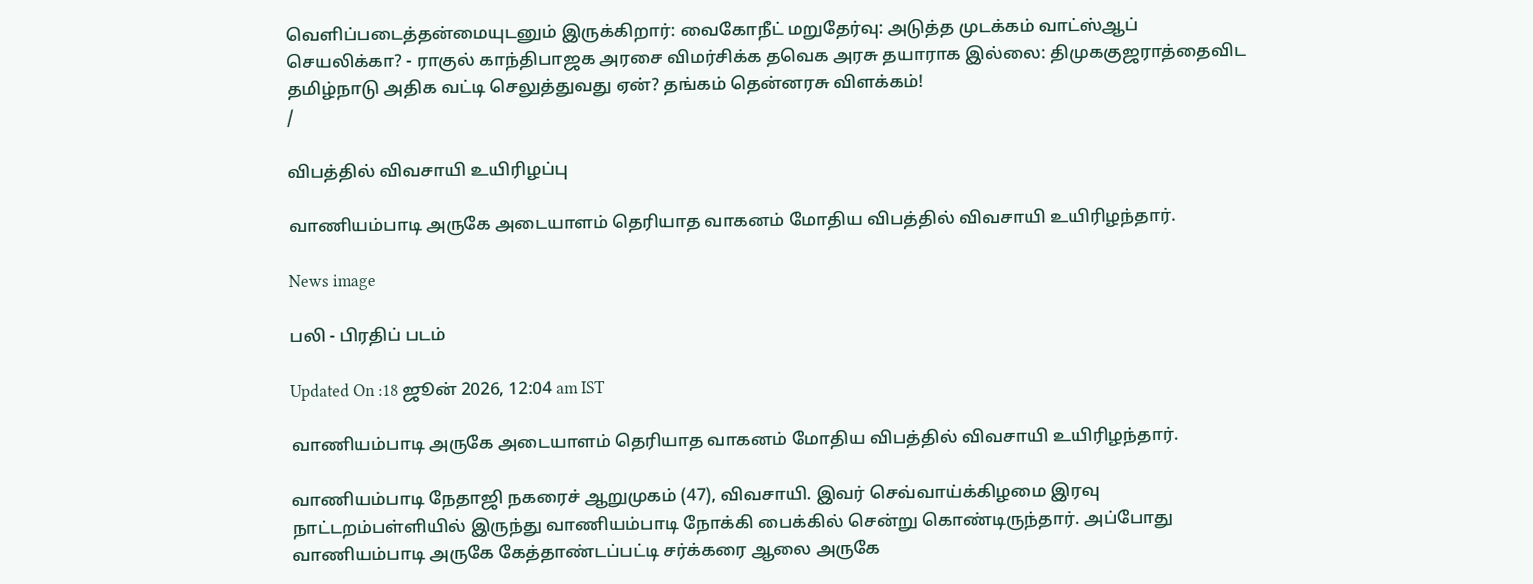வெளிப்படைத்தன்மையுடனும் இருக்கிறார்: வைகோநீட் மறுதேர்வு: அடுத்த முடக்கம் வாட்ஸ்ஆப் செயலிக்கா? - ராகுல் காந்திபாஜக அரசை விமர்சிக்க தவெக அரசு தயாராக இல்லை: திமுககுஜராத்தைவிட தமிழ்நாடு அதிக வட்டி செலுத்துவது ஏன்? தங்கம் தென்னரசு விளக்கம்!
/

விபத்தில் விவசாயி உயிரிழப்பு

வாணியம்பாடி அருகே அடையாளம் தெரியாத வாகனம் மோதிய விபத்தில் விவசாயி உயிரிழந்தார்.

News image

பலி - பிரதிப் படம்

Updated On :18 ஜூன் 2026, 12:04 am IST

வாணியம்பாடி அருகே அடையாளம் தெரியாத வாகனம் மோதிய விபத்தில் விவசாயி உயிரிழந்தார்.

வாணியம்பாடி நேதாஜி நகரைச் ஆறுமுகம் (47), விவசாயி. இவர் செவ்வாய்க்கிழமை இரவு நாட்டறம்பள்ளியில் இருந்து வாணியம்பாடி நோக்கி பைக்கில் சென்று கொண்டிருந்தார். அப்போது வாணியம்பாடி அருகே கேத்தாண்டப்பட்டி சர்க்கரை ஆலை அருகே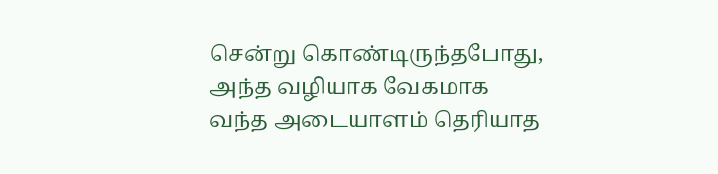சென்று கொண்டிருந்தபோது, அந்த வழியாக வேகமாக வந்த அடையாளம் தெரியாத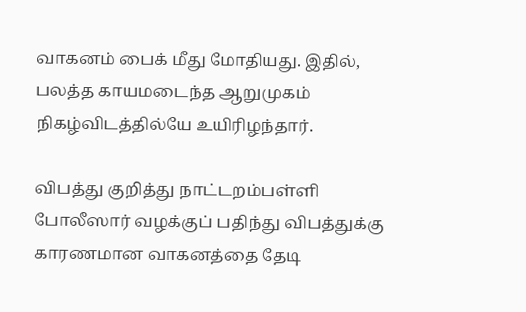வாகனம் பைக் மீது மோதியது. இதில், பலத்த காயமடைந்த ஆறுமுகம் நிகழ்விடத்தில்யே உயிரிழந்தார்.

விபத்து குறித்து நாட்டறம்பள்ளி போலீஸார் வழக்குப் பதிந்து விபத்துக்கு காரணமான வாகனத்தை தேடி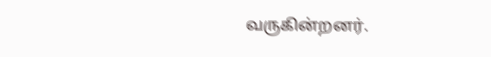வருகின்றனர்.